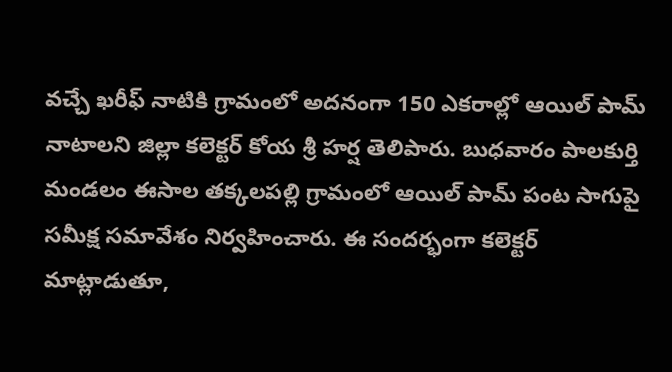వచ్చే ఖరీఫ్ నాటికి గ్రామంలో అదనంగా 150 ఎకరాల్లో ఆయిల్ పామ్ నాటాలని జిల్లా కలెక్టర్ కోయ శ్రీ హర్ష తెలిపారు. బుధవారం పాలకుర్తి మండలం ఈసాల తక్కలపల్లి గ్రామంలో ఆయిల్ పామ్ పంట సాగుపై సమీక్ష సమావేశం నిర్వహించారు. ఈ సందర్భంగా కలెక్టర్ మాట్లాడుతూ,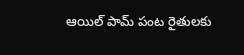ఆయిల్ పామ్ పంట రైతులకు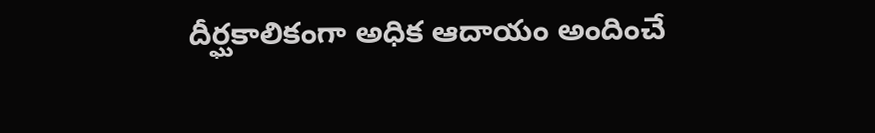దీర్ఘకాలికంగా అధిక ఆదాయం అందించే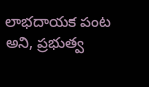లాభదాయక పంట అని, ప్రభుత్వ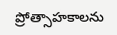ప్రోత్సాహకాలను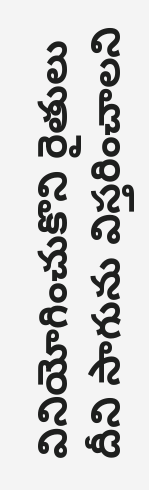వినియోగించుకొని రైతులు దీని సాగును విస్తరించాలని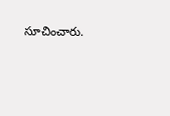సూచించారు.